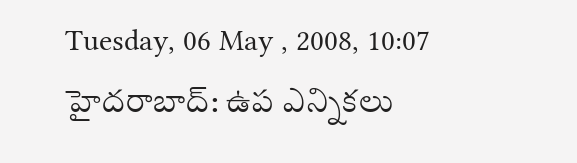Tuesday, 06 May , 2008, 10:07
హైదరాబాద్: ఉప ఎన్నికలు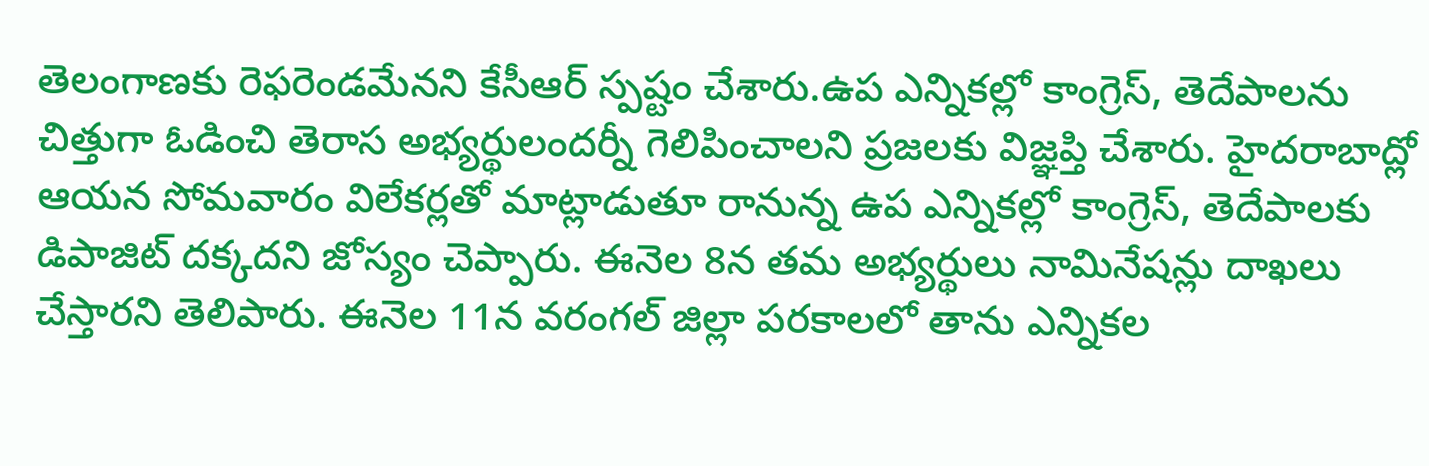తెలంగాణకు రెఫరెండమేనని కేసీఆర్ స్పష్టం చేశారు.ఉప ఎన్నికల్లో కాంగ్రెస్, తెదేపాలను చిత్తుగా ఓడించి తెరాస అభ్యర్థులందర్నీ గెలిపించాలని ప్రజలకు విజ్ఞప్తి చేశారు. హైదరాబాద్లో ఆయన సోమవారం విలేకర్లతో మాట్లాడుతూ రానున్న ఉప ఎన్నికల్లో కాంగ్రెస్, తెదేపాలకు డిపాజిట్ దక్కదని జోస్యం చెప్పారు. ఈనెల 8న తమ అభ్యర్థులు నామినేషన్లు దాఖలు చేస్తారని తెలిపారు. ఈనెల 11న వరంగల్ జిల్లా పరకాలలో తాను ఎన్నికల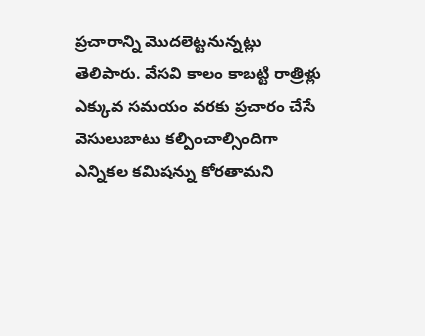ప్రచారాన్ని మొదలెట్టనున్నట్లు తెలిపారు. వేసవి కాలం కాబట్టి రాత్రిళ్లు ఎక్కువ సమయం వరకు ప్రచారం చేసే వెసులుబాటు కల్పించాల్సిందిగా ఎన్నికల కమిషన్ను కోరతామని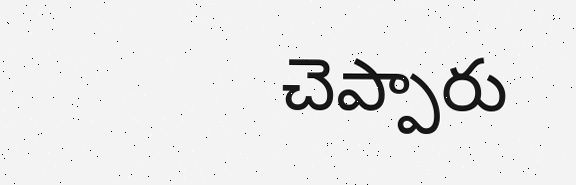చెప్పారు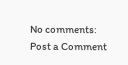No comments:
Post a Comment